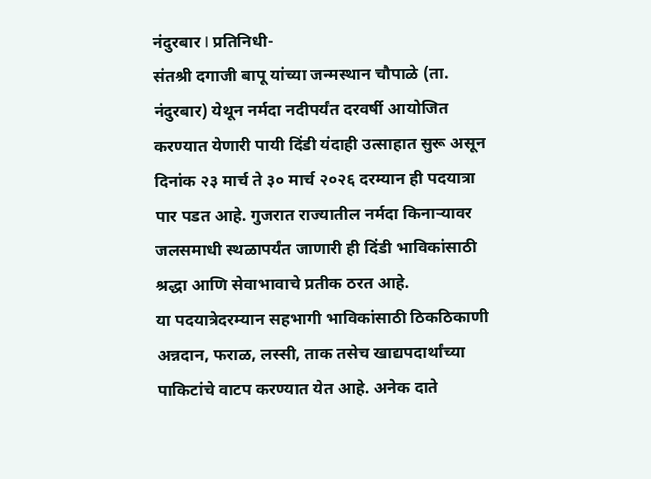नंदुरबार l प्रतिनिधी-
संतश्री दगाजी बापू यांच्या जन्मस्थान चौपाळे (ता. नंदुरबार) येथून नर्मदा नदीपर्यंत दरवर्षी आयोजित करण्यात येणारी पायी दिंडी यंदाही उत्साहात सुरू असून दिनांक २३ मार्च ते ३० मार्च २०२६ दरम्यान ही पदयात्रा पार पडत आहे. गुजरात राज्यातील नर्मदा किनाऱ्यावर जलसमाधी स्थळापर्यंत जाणारी ही दिंडी भाविकांसाठी श्रद्धा आणि सेवाभावाचे प्रतीक ठरत आहे.
या पदयात्रेदरम्यान सहभागी भाविकांसाठी ठिकठिकाणी अन्नदान, फराळ, लस्सी, ताक तसेच खाद्यपदार्थांच्या पाकिटांचे वाटप करण्यात येत आहे. अनेक दाते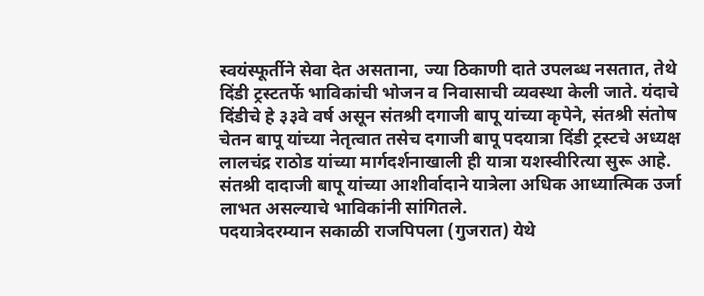स्वयंस्फूर्तीने सेवा देत असताना, ज्या ठिकाणी दाते उपलब्ध नसतात, तेथे दिंडी ट्रस्टतर्फे भाविकांची भोजन व निवासाची व्यवस्था केली जाते. यंदाचे दिंडीचे हे ३३वे वर्ष असून संतश्री दगाजी बापू यांच्या कृपेने, संतश्री संतोष चेतन बापू यांच्या नेतृत्वात तसेच दगाजी बापू पदयात्रा दिंडी ट्रस्टचे अध्यक्ष लालचंद्र राठोड यांच्या मार्गदर्शनाखाली ही यात्रा यशस्वीरित्या सुरू आहे. संतश्री दादाजी बापू यांच्या आशीर्वादाने यात्रेला अधिक आध्यात्मिक उर्जा लाभत असल्याचे भाविकांनी सांगितले.
पदयात्रेदरम्यान सकाळी राजपिपला (गुजरात) येथे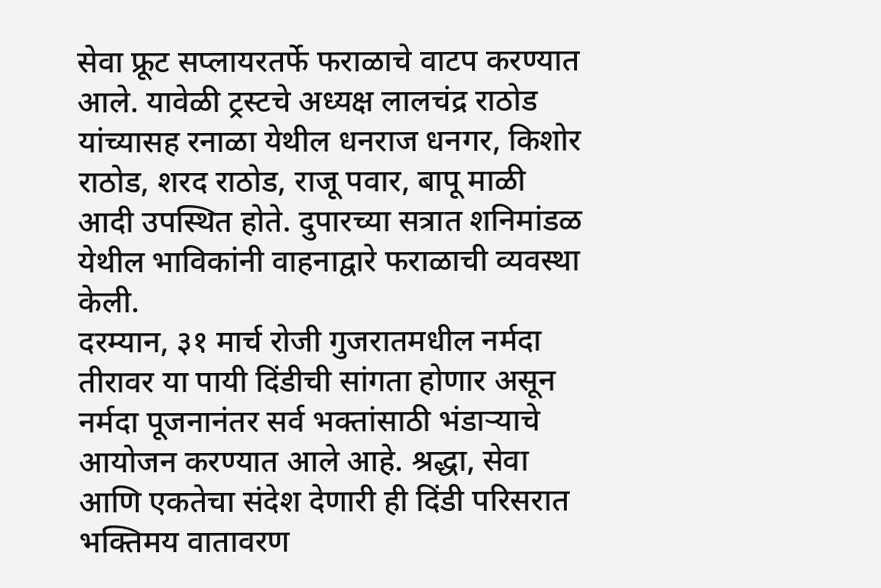सेवा फ्रूट सप्लायरतर्फे फराळाचे वाटप करण्यात आले. यावेळी ट्रस्टचे अध्यक्ष लालचंद्र राठोड यांच्यासह रनाळा येथील धनराज धनगर, किशोर राठोड, शरद राठोड, राजू पवार, बापू माळी आदी उपस्थित होते. दुपारच्या सत्रात शनिमांडळ येथील भाविकांनी वाहनाद्वारे फराळाची व्यवस्था केली.
दरम्यान, ३१ मार्च रोजी गुजरातमधील नर्मदा तीरावर या पायी दिंडीची सांगता होणार असून नर्मदा पूजनानंतर सर्व भक्तांसाठी भंडाऱ्याचे आयोजन करण्यात आले आहे. श्रद्धा, सेवा आणि एकतेचा संदेश देणारी ही दिंडी परिसरात भक्तिमय वातावरण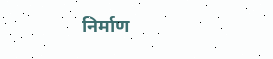निर्माण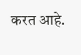करत आहे.